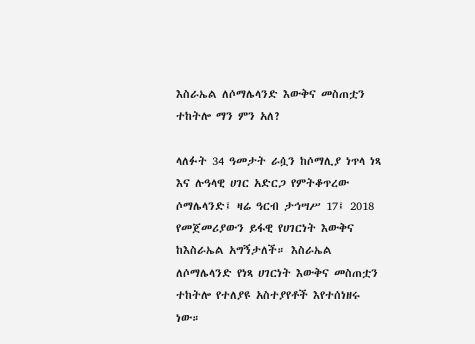እስራኤል ለሶማሌላንድ እውቅና መስጠቷን ተከትሎ ማን ምን አለ?

ላለፉት 34 ዓመታት ራሷን ከሶማሊያ ነጥላ ነጻ እና ሉዓላዊ ሀገር አድርጋ የምትቆጥረው ሶማሌላንድ፤ ዛሬ ዓርብ ታኅሣሥ 17፤ 2018 የመጀመሪያውን ይፋዊ የሀገርነት እውቅና ከእስራኤል አግኝታለች። እስራኤል ለሶማሌላንድ የነጻ ሀገርነት እውቅና መስጠቷን ተከትሎ የተለያዩ አስተያየቶች እየተሰነዘሩ ነው።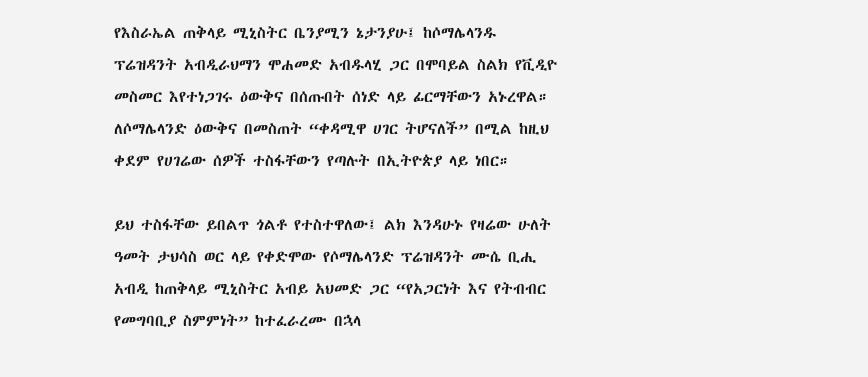የእስራኤል ጠቅላይ ሚኒስትር ቤንያሚን ኔታንያሁ፤ ከሶማሌላንዱ ፕሬዝዳንት አብዲራህማን ሞሐመድ አብዱላሂ ጋር በሞባይል ስልክ የቪዲዮ መስመር እየተነጋገሩ ዕውቅና በሰጡበት ሰነድ ላይ ፊርማቸውን አኑረዋል። ለሶማሌላንድ ዕውቅና በመስጠት “ቀዳሚዋ ሀገር ትሆናለች” በሚል ከዚህ ቀደም የሀገሬው ሰዎች ተስፋቸውን የጣሉት በኢትዮጵያ ላይ ነበር።

ይህ ተስፋቸው ይበልጥ ጎልቶ የተስተዋለው፤ ልክ እንዳሁኑ የዛሬው ሁለት ዓመት ታህሳስ ወር ላይ የቀድሞው የሶማሌላንድ ፕሬዝዳንት ሙሴ ቢሒ አብዲ ከጠቅላይ ሚኒስትር አብይ አህመድ ጋር “የአጋርነት እና የትብብር የመግባቢያ ስምምነት” ከተፈራረሙ በኋላ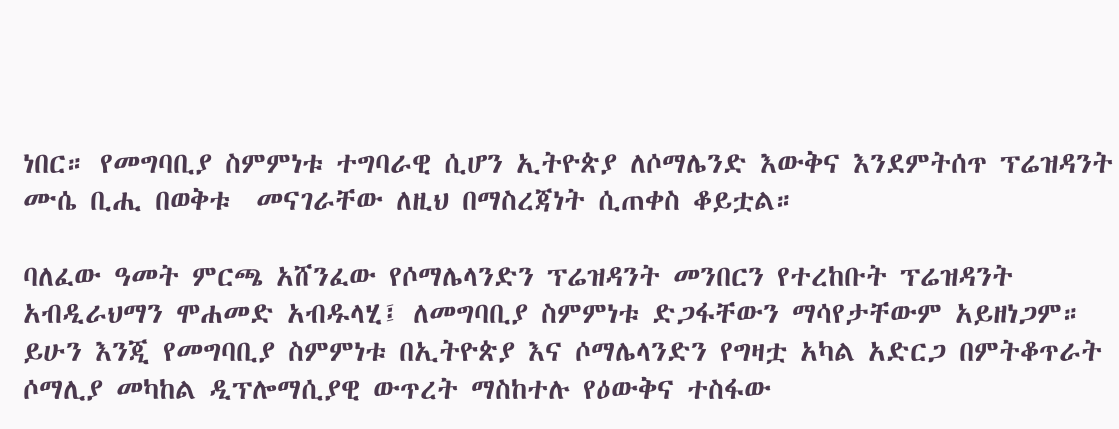ነበር። የመግባቢያ ስምምነቱ ተግባራዊ ሲሆን ኢትዮጵያ ለሶማሌንድ እውቅና እንደምትሰጥ ፕሬዝዳንት ሙሴ ቢሒ በወቅቱ  መናገራቸው ለዚህ በማስረጃነት ሲጠቀስ ቆይቷል።

ባለፈው ዓመት ምርጫ አሸንፈው የሶማሌላንድን ፕሬዝዳንት መንበርን የተረከቡት ፕሬዝዳንት አብዲራህማን ሞሐመድ አብዱላሂ፤ ለመግባቢያ ስምምነቱ ድጋፋቸውን ማሳየታቸውም አይዘነጋም። ይሁን እንጂ የመግባቢያ ስምምነቱ በኢትዮጵያ እና ሶማሌላንድን የግዛቷ አካል አድርጋ በምትቆጥራት ሶማሊያ መካከል ዲፕሎማሲያዊ ውጥረት ማስከተሉ የዕውቅና ተስፋው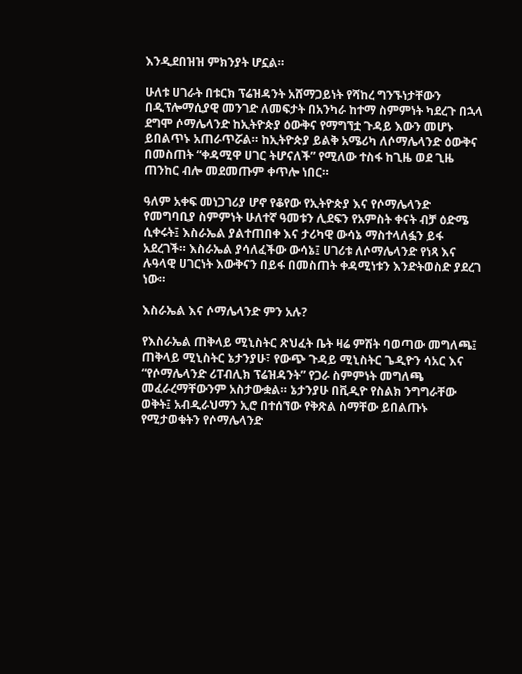እንዲደበዝዝ ምክንያት ሆኗል።

ሁለቱ ሀገራት በቱርክ ፕሬዝዳንት አሸማጋይነት የሻከረ ግንኙነታቸውን በዲፕሎማሲያዊ መንገድ ለመፍታት በአንካራ ከተማ ስምምነት ካደረጉ በኋላ ደግሞ ሶማሌላንድ ከኢትዮጵያ ዕውቅና የማግኘቷ ጉዳይ እውን መሆኑ ይበልጥኑ አጠራጥሯል። ከኢትዮጵያ ይልቅ አሜሪካ ለሶማሌላንድ ዕውቅና በመስጠት “ቀዳሚዋ ሀገር ትሆናለች” የሚለው ተስፋ ከጊዜ ወደ ጊዜ ጠንከር ብሎ መደመጡም ቀጥሎ ነበር።

ዓለም አቀፍ መነጋገሪያ ሆኖ የቆየው የኢትዮጵያ እና የሶማሌላንድ የመግባቢያ ስምምነት ሁለተኛ ዓመቱን ሊደፍን የአምስት ቀናት ብቻ ዕድሜ ሲቀሩት፤ እስራኤል ያልተጠበቀ እና ታሪካዊ ውሳኔ ማስተላለፏን ይፋ አደረገች። እስራኤል ያሳለፈችው ውሳኔ፤ ሀገሪቱ ለሶማሌላንድ የነጻ እና ሉዓላዊ ሀገርነት እውቅናን በይፋ በመስጠት ቀዳሚነቱን እንድትወስድ ያደረገ ነው።

እስራኤል እና ሶማሌላንድ ምን አሉ?

የእስራኤል ጠቅላይ ሚኒስትር ጽህፈት ቤት ዛሬ ምሽት ባወጣው መግለጫ፤ ጠቅላይ ሚኒስትር ኔታንያሁ፣ የውጭ ጉዳይ ሚኒስትር ጌዲዮን ሳአር እና “የሶማሌላንድ ሪፐብሊክ ፕሬዝዳንት” የጋራ ስምምነት መግለጫ መፈራረማቸውንም አስታውቋል። ኔታንያሁ በቪዲዮ የስልክ ንግግራቸው ወቅት፤ አብዲራህማን ኢሮ በተሰኘው የቅጽል ስማቸው ይበልጡኑ የሚታወቁትን የሶማሌላንድ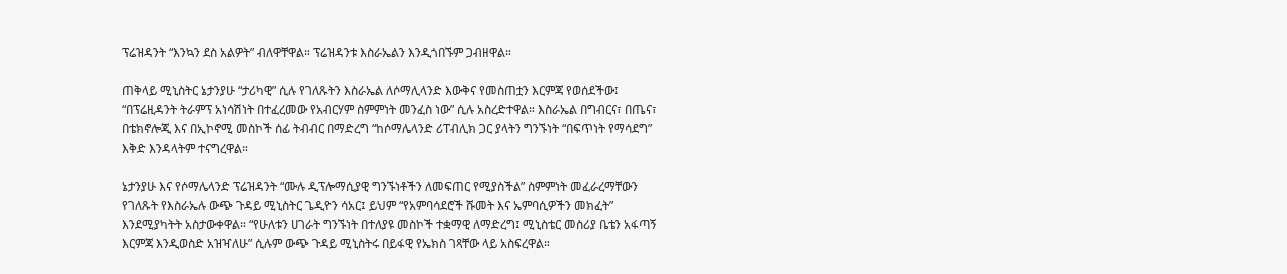ፕሬዝዳንት “እንኳን ደስ አልዎት” ብለዋቸዋል። ፕሬዝዳንቱ እስራኤልን እንዲጎበኙም ጋብዘዋል።

ጠቅላይ ሚኒስትር ኔታንያሁ “ታሪካዊ” ሲሉ የገለጹትን እስራኤል ለሶማሊላንድ እውቅና የመስጠቷን እርምጃ የወሰደችው፤ “በፕሬዚዳንት ትራምፕ አነሳሽነት በተፈረመው የአብርሃም ስምምነት መንፈስ ነው” ሲሉ አስረድተዋል። እስራኤል በግብርና፣ በጤና፣ በቴክኖሎጂ እና በኢኮኖሚ መስኮች ሰፊ ትብብር በማድረግ “ከሶማሌላንድ ሪፐብሊክ ጋር ያላትን ግንኙነት “በፍጥነት የማሳደግ” እቅድ እንዳላትም ተናግረዋል።

ኔታንያሁ እና የሶማሌላንድ ፕሬዝዳንት “ሙሉ ዲፕሎማሲያዊ ግንኙነቶችን ለመፍጠር የሚያስችል” ስምምነት መፈራረማቸውን የገለጹት የእስራኤሉ ውጭ ጉዳይ ሚኒስትር ጌዲዮን ሳአር፤ ይህም “የአምባሳደሮች ሹመት እና ኤምባሲዎችን መክፈት” እንደሚያካትት አስታውቀዋል። “የሁለቱን ሀገራት ግንኙነት በተለያዩ መስኮች ተቋማዊ ለማድረግ፤ ሚኒስቴር መስሪያ ቤቴን አፋጣኝ እርምጃ እንዲወስድ አዝዣለሁ” ሲሉም ውጭ ጉዳይ ሚኒስትሩ በይፋዊ የኤክስ ገጻቸው ላይ አስፍረዋል።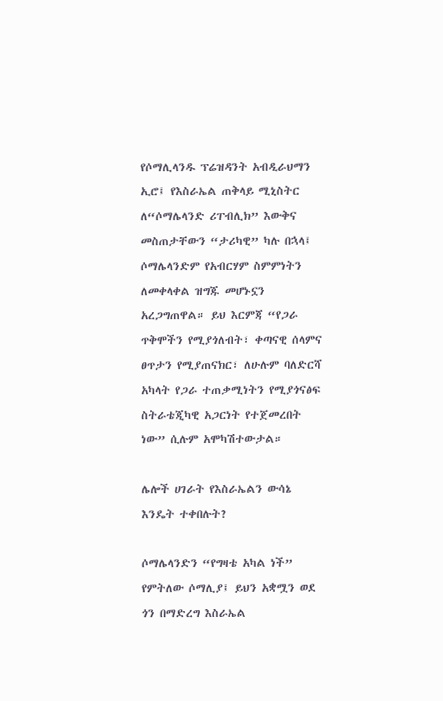የሶማሊላንዱ ፕሬዝዳንት አብዲራህማን ኢሮ፤ የእስራኤል ጠቅላይ ሚኒስትር ለ“ሶማሌላንድ ሪፐብሊክ” እውቅና መስጠታቸውን “ታሪካዊ” ካሉ በኋላ፤ ሶማሌላንድም የአብርሃም ስምምነትን ለመቀላቀል ዝግጁ መሆኑኗን አረጋግጠዋል። ይህ እርምጃ “የጋራ ጥቅሞችን የሚያጎለብት፣ ቀጣናዊ ሰላምና ፀጥታን የሚያጠናክር፣ ለሁሉም ባለድርሻ አካላት የጋራ ተጠቃሚነትን የሚያጎናፅፍ ስትራቴጂካዊ አጋርነት የተጀመረበት ነው” ሲሉም አሞካሽተውታል።

ሌሎች ሀገራት የእስራኤልን ውሳኔ እንዴት ተቀበሉት?

ሶማሌላንድን “የግዛቴ አካል ነች” የምትለው ሶማሊያ፤ ይህን አቋሟን ወደ ጎን በማድረግ እስራኤል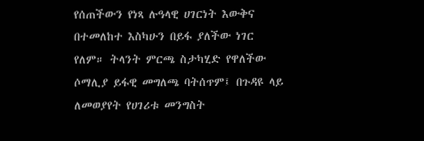የሰጠችውን የነጻ ሉዓላዊ ሀገርነት እውቅና በተመለከተ እስካሁን በይፋ ያለችው ነገር የለም። ትላንት ምርጫ ስታካሂድ የዋለችው ሶማሊያ ይፋዊ መግለጫ ባትሰጥም፤ በጉዳዩ ላይ ለመወያየት የሀገሪቱ መንግስት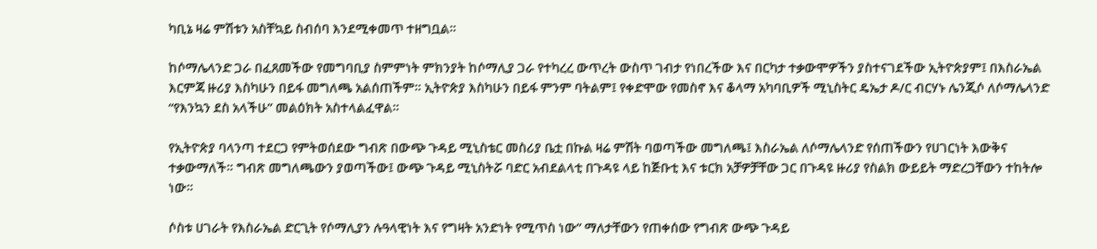ካቢኔ ዛሬ ምሽቱን አስቸኳይ ስብሰባ እንደሚቀመጥ ተዘግቧል።

ከሶማሌላንድ ጋራ በፈጸመችው የመግባቢያ ስምምነት ምክንያት ከሶማሊያ ጋራ የተካረረ ውጥረት ውስጥ ገብታ የነበረችው እና በርካታ ተቃውሞዎችን ያስተናገደችው ኢትዮጵያም፤ በእስራኤል እርምጃ ዙሪያ እስካሁን በይፋ መግለጫ አልሰጠችም። ኢትዮጵያ እስካሁን በይፋ ምንም ባትልም፤ የቀድሞው የመስኖ እና ቆላማ አካባቢዎች ሚኒስትር ዴኤታ ዶ/ር ብርሃኑ ሌንጂሶ ለሶማሌላንድ “የእንኳን ደስ አላችሁ” መልዕክት አስተላልፈዋል።

የኢትዮጵያ ባላንጣ ተደርጋ የምትወሰደው ግብጽ በውጭ ጉዳይ ሚኒስቴር መስሪያ ቤቷ በኩል ዛሬ ምሽት ባወጣችው መግለጫ፤ እስራኤል ለሶማሌላንድ የሰጠችውን የሀገርነት እውቅና ተቃውማለች። ግብጽ መግለጫውን ያወጣችው፤ ውጭ ጉዳይ ሚኒስትሯ ባድር አብደልላቲ በጉዳዩ ላይ ከጅቡቲ እና ቱርክ አቻዎቻቸው ጋር በጉዳዩ ዙሪያ የስልክ ውይይት ማድረጋቸውን ተከትሎ ነው።

ሶስቱ ሀገራት የእስራኤል ድርጊት የሶማሊያን ሉዓላዊነት እና የግዛት አንድነት የሚጥስ ነው” ማለታቸውን የጠቀሰው የግብጽ ውጭ ጉዳይ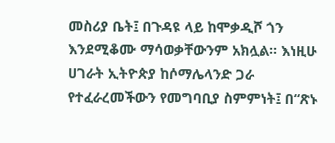መስሪያ ቤት፤ በጉዳዩ ላይ ከሞቃዲሾ ጎን እንደሚቆሙ ማሳወቃቸውንም አክሏል። እነዚሁ ሀገራት ኢትዮጵያ ከሶማሌላንድ ጋራ የተፈራረመችውን የመግባቢያ ስምምነት፤ በ“ጽኑ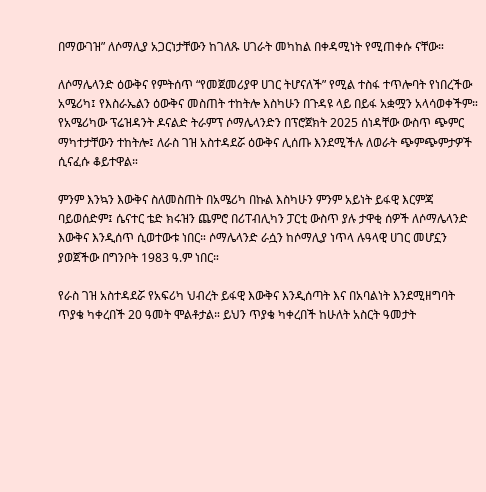በማውገዝ” ለሶማሊያ አጋርነታቸውን ከገለጹ ሀገራት መካከል በቀዳሚነት የሚጠቀሱ ናቸው።

ለሶማሌላንድ ዕውቅና የምትሰጥ “የመጀመሪያዋ ሀገር ትሆናለች” የሚል ተስፋ ተጥሎባት የነበረችው አሜሪካ፤ የእስራኤልን ዕውቅና መስጠት ተከትሎ እስካሁን በጉዳዩ ላይ በይፋ አቋሟን አላሳወቀችም። የአሜሪካው ፕሬዝዳንት ዶናልድ ትራምፕ ሶማሌላንድን በፕሮጀክት 2025 ሰነዳቸው ውስጥ ጭምር ማካተታቸውን ተከትሎ፤ ለራስ ገዝ አስተዳደሯ ዕውቅና ሊሰጡ እንደሚችሉ ለወራት ጭምጭምታዎች ሲናፈሱ ቆይተዋል።

ምንም እንኳን እውቅና ስለመስጠት በአሜሪካ በኩል እስካሁን ምንም አይነት ይፋዊ እርምጃ ባይወሰድም፤ ሴናተር ቴድ ክሩዝን ጨምሮ በሪፐብሊካን ፓርቲ ውስጥ ያሉ ታዋቂ ሰዎች ለሶማሌላንድ እውቅና እንዲሰጥ ሲወተውቱ ነበር። ሶማሌላንድ ራሷን ከሶማሊያ ነጥላ ሉዓላዊ ሀገር መሆኗን ያወጀችው በግንቦት 1983 ዓ.ም ነበር።

የራስ ገዝ አስተዳደሯ የአፍሪካ ህብረት ይፋዊ እውቅና እንዲሰጣት እና በአባልነት እንደሚዘግባት ጥያቄ ካቀረበች 20 ዓመት ሞልቶታል። ይህን ጥያቄ ካቀረበች ከሁለት አስርት ዓመታት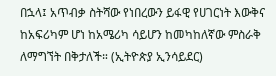በኋላ፤ አጥብቃ ስትሻው የነበረውን ይፋዊ የሀገርነት እውቅና ከአፍሪካም ሆነ ከአሜሪካ ሳይሆን ከመካከለኛው ምስራቅ ለማግኘት በቅታለች። (ኢትዮጵያ ኢንሳይደር)